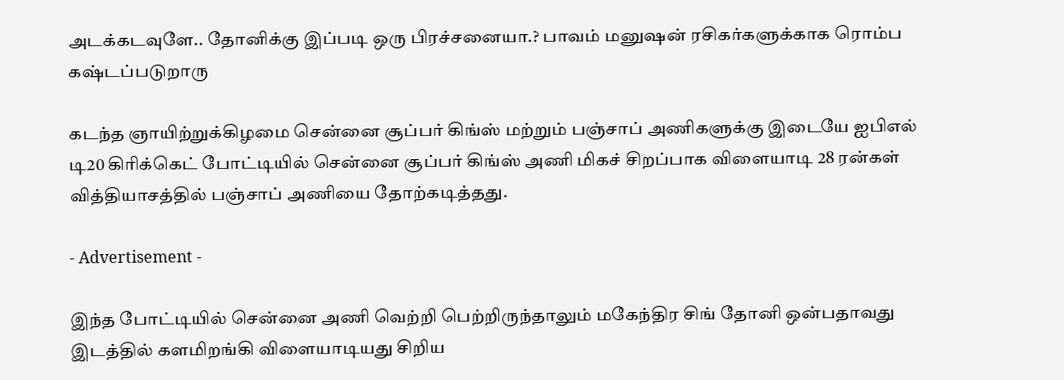அடக்கடவுளே.. தோனிக்கு இப்படி ஒரு பிரச்சனையா.? பாவம் மனுஷன் ரசிகர்களுக்காக ரொம்ப கஷ்டப்படுறாரு

கடந்த ஞாயிற்றுக்கிழமை சென்னை சூப்பர் கிங்ஸ் மற்றும் பஞ்சாப் அணிகளுக்கு இடையே ஐபிஎல் டி20 கிரிக்கெட் போட்டியில் சென்னை சூப்பர் கிங்ஸ் அணி மிகச் சிறப்பாக விளையாடி 28 ரன்கள் வித்தியாசத்தில் பஞ்சாப் அணியை தோற்கடித்தது.

- Advertisement -

இந்த போட்டியில் சென்னை அணி வெற்றி பெற்றிருந்தாலும் மகேந்திர சிங் தோனி ஒன்பதாவது இடத்தில் களமிறங்கி விளையாடியது சிறிய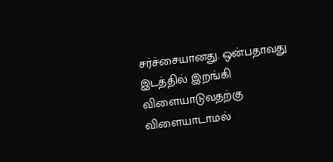சர்ச்சையானது. ஒன்பதாவது இடத்தில் இறங்கி விளையாடுவதற்கு விளையாடாமல்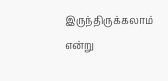இருந்திருக்கலாம் என்று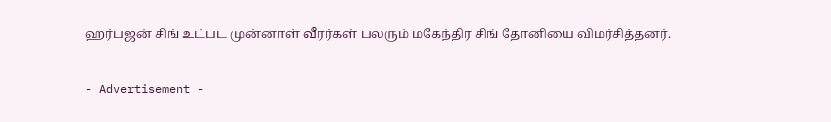ஹர்பஜன் சிங் உட்பட முன்னாள் வீரர்கள் பலரும் மகேந்திர சிங் தோனியை விமர்சித்தனர்.

- Advertisement -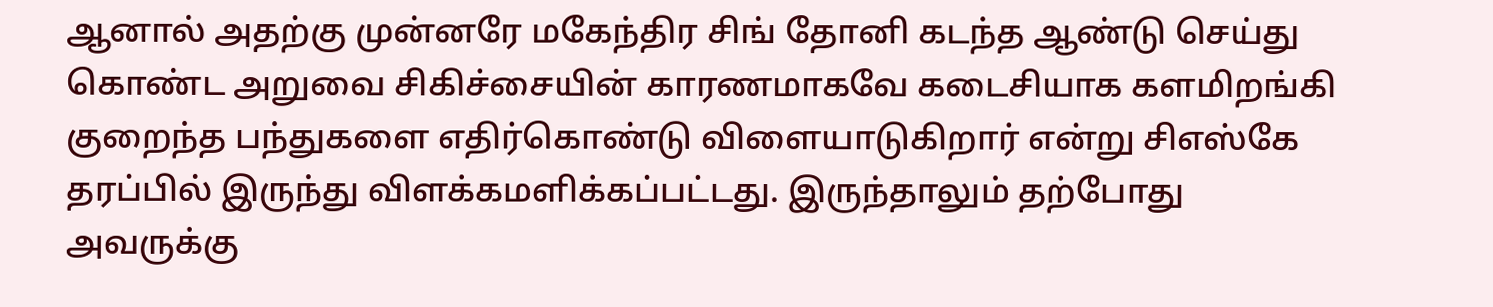ஆனால் அதற்கு முன்னரே மகேந்திர சிங் தோனி கடந்த ஆண்டு செய்து கொண்ட அறுவை சிகிச்சையின் காரணமாகவே கடைசியாக களமிறங்கி குறைந்த பந்துகளை எதிர்கொண்டு விளையாடுகிறார் என்று சிஎஸ்கே தரப்பில் இருந்து விளக்கமளிக்கப்பட்டது. இருந்தாலும் தற்போது அவருக்கு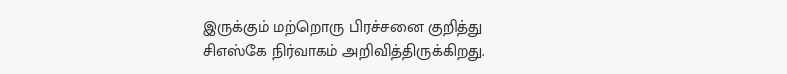இருக்கும் மற்றொரு பிரச்சனை குறித்து சிஎஸ்கே நிர்வாகம் அறிவித்திருக்கிறது.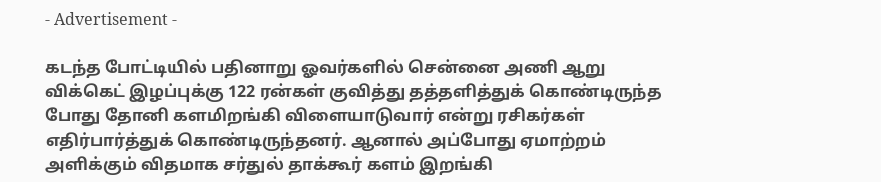- Advertisement -

கடந்த போட்டியில் பதினாறு ஓவர்களில் சென்னை அணி ஆறு விக்கெட் இழப்புக்கு 122 ரன்கள் குவித்து தத்தளித்துக் கொண்டிருந்த போது தோனி களமிறங்கி விளையாடுவார் என்று ரசிகர்கள் எதிர்பார்த்துக் கொண்டிருந்தனர். ஆனால் அப்போது ஏமாற்றம் அளிக்கும் விதமாக சர்துல் தாக்கூர் களம் இறங்கி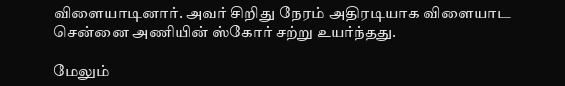விளையாடினார். அவர் சிறிது நேரம் அதிரடியாக விளையாட சென்னை அணியின் ஸ்கோர் சற்று உயர்ந்தது.

மேலும்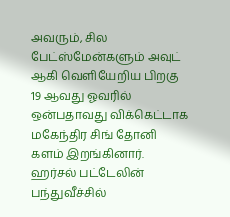அவரும், சில பேட்ஸ்மேன்களும் அவுட் ஆகி வெளியேறிய பிறகு 19 ஆவது ஓவரில் ஒன்பதாவது விக்கெட்டாக மகேந்திர சிங் தோனி களம் இறங்கினார். ஹர்சல் பட்டேலின் பந்துவீச்சில்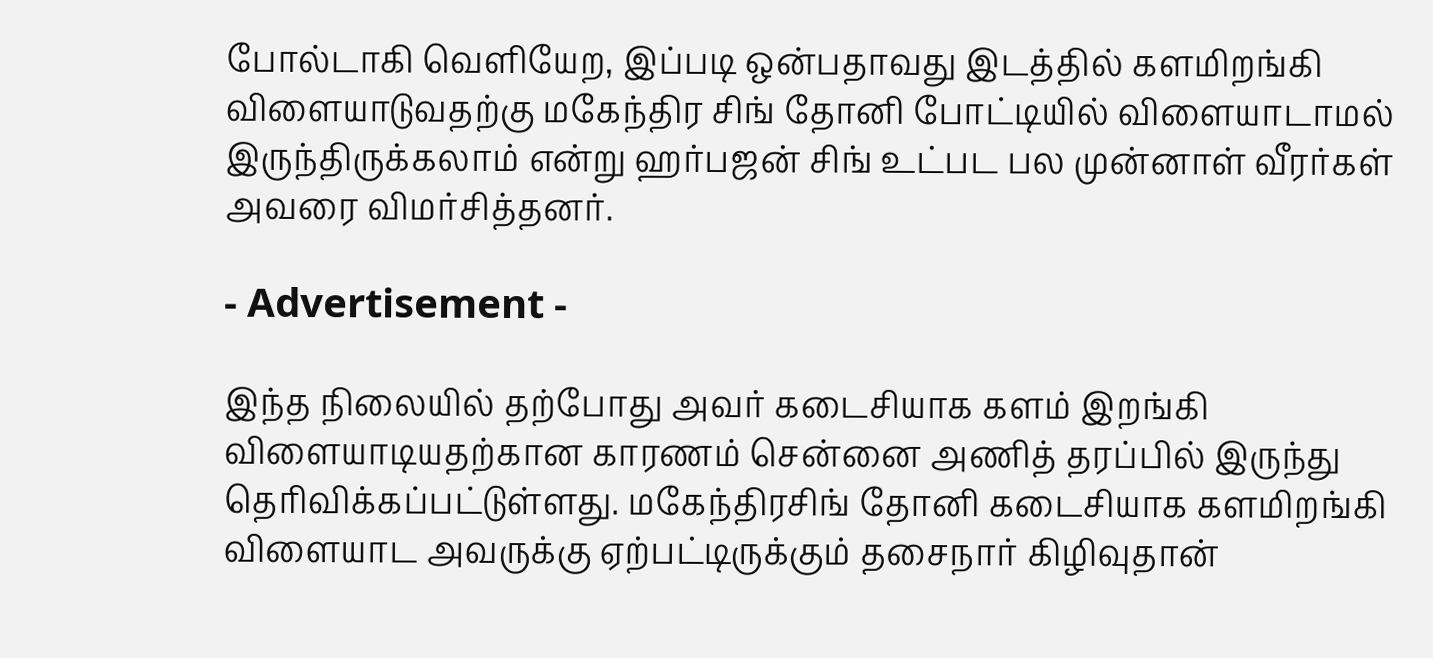போல்டாகி வெளியேற, இப்படி ஒன்பதாவது இடத்தில் களமிறங்கி விளையாடுவதற்கு மகேந்திர சிங் தோனி போட்டியில் விளையாடாமல் இருந்திருக்கலாம் என்று ஹர்பஜன் சிங் உட்பட பல முன்னாள் வீரர்கள் அவரை விமர்சித்தனர்.

- Advertisement -

இந்த நிலையில் தற்போது அவர் கடைசியாக களம் இறங்கி விளையாடியதற்கான காரணம் சென்னை அணித் தரப்பில் இருந்து தெரிவிக்கப்பட்டுள்ளது. மகேந்திரசிங் தோனி கடைசியாக களமிறங்கி விளையாட அவருக்கு ஏற்பட்டிருக்கும் தசைநார் கிழிவுதான்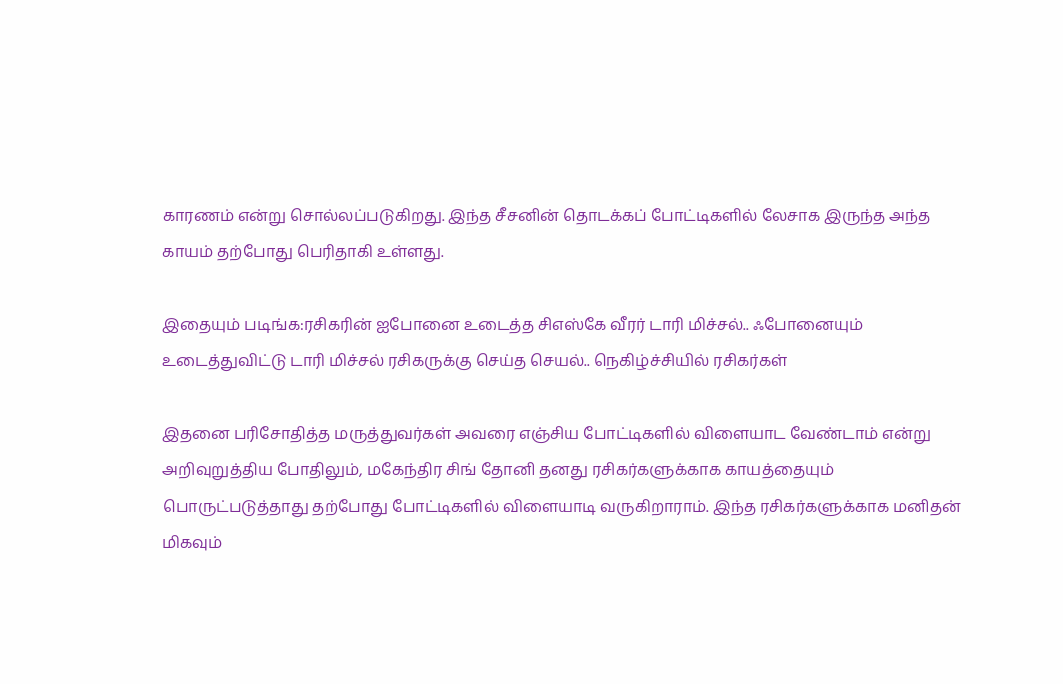காரணம் என்று சொல்லப்படுகிறது. இந்த சீசனின் தொடக்கப் போட்டிகளில் லேசாக இருந்த அந்த காயம் தற்போது பெரிதாகி உள்ளது.

இதையும் படிங்க:ரசிகரின் ஐபோனை உடைத்த சிஎஸ்கே வீரர் டாரி மிச்சல்.. ஃபோனையும் உடைத்துவிட்டு டாரி மிச்சல் ரசிகருக்கு செய்த செயல்.. நெகிழ்ச்சியில் ரசிகர்கள்

இதனை பரிசோதித்த மருத்துவர்கள் அவரை எஞ்சிய போட்டிகளில் விளையாட வேண்டாம் என்று அறிவுறுத்திய போதிலும், மகேந்திர சிங் தோனி தனது ரசிகர்களுக்காக காயத்தையும் பொருட்படுத்தாது தற்போது போட்டிகளில் விளையாடி வருகிறாராம். இந்த ரசிகர்களுக்காக மனிதன் மிகவும்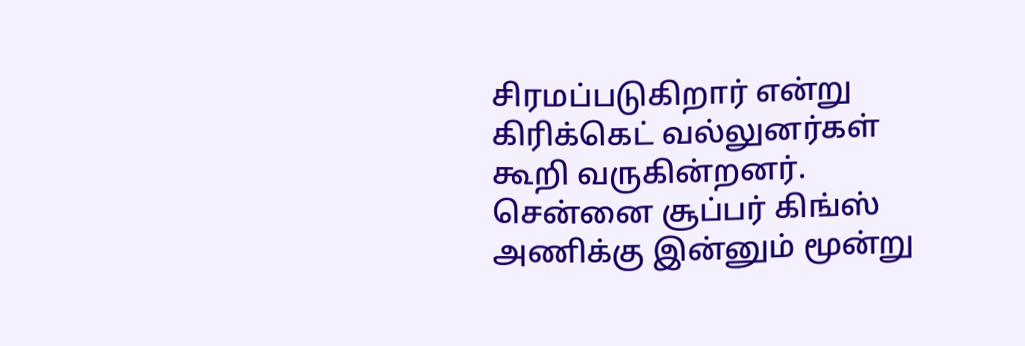சிரமப்படுகிறார் என்று கிரிக்கெட் வல்லுனர்கள் கூறி வருகின்றனர். சென்னை சூப்பர் கிங்ஸ் அணிக்கு இன்னும் மூன்று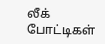லீக் போட்டிகள்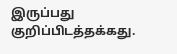இருப்பது குறிப்பிடத்தக்கது.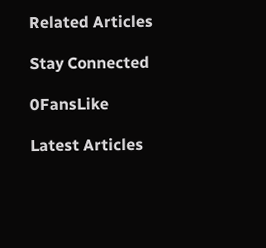Related Articles

Stay Connected

0FansLike

Latest Articles